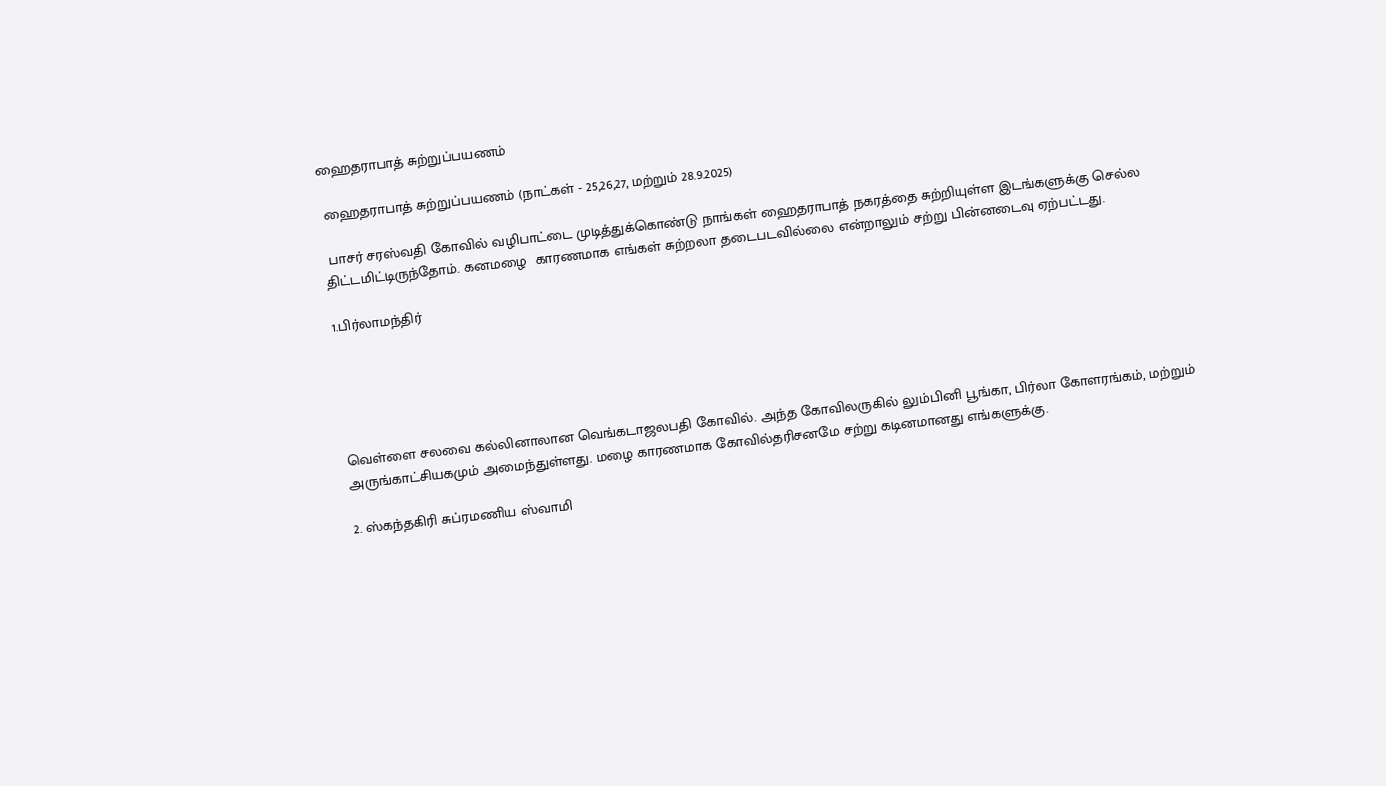ஹைதராபாத் சுற்றுப்பயணம்

 ஹைதராபாத் சுற்றுப்பயணம் (நாட்கள் - 25,26,27, மற்றும் 28.9.2025)

 பாசர் சரஸ்வதி கோவில் வழிபாட்டை முடித்துக்கொண்டு நாங்கள் ஹைதராபாத் நகரத்தை சுற்றியுள்ள இடங்களுக்கு செல்ல திட்டமிட்டிருந்தோம். கனமழை  காரணமாக எங்கள் சுற்றலா தடைபடவில்லை என்றாலும் சற்று பின்னடைவு ஏற்பட்டது.

1.பிர்லாமந்திர்





வெள்ளை சலவை கல்லினாலான வெங்கடாஜலபதி கோவில். அந்த கோவிலருகில் லும்பினி பூங்கா, பிர்லா கோளரங்கம், மற்றும் அருங்காட்சியகமும் அமைந்துள்ளது. மழை காரணமாக கோவில்தரிசனமே சற்று கடினமானது எங்களுக்கு.

2. ஸ்கந்தகிரி சுப்ரமணிய ஸ்வாமி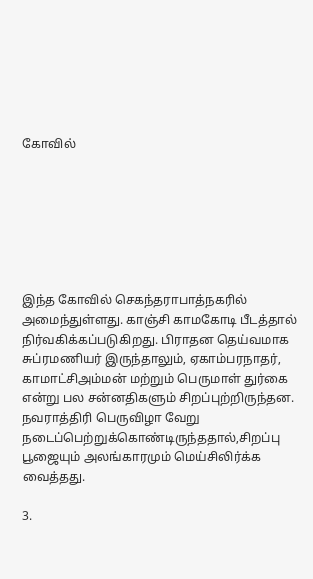கோவில்







இந்த கோவில் செகந்தராபாத்நகரில் அமைந்துள்ளது. காஞ்சி காமகோடி பீடத்தால் நிர்வகிக்கப்படுகிறது. பிராதன தெய்வமாக சுப்ரமணியர் இருந்தாலும், ஏகாம்பரநாதர், காமாட்சிஅம்மன் மற்றும் பெருமாள் துர்கை என்று பல சன்னதிகளும் சிறப்புற்றிருந்தன.  நவராத்திரி பெருவிழா வேறு நடைப்பெற்றுக்கொண்டிருந்ததால்,சிறப்பு பூஜையும் அலங்காரமும் மெய்சிலிர்க்க வைத்தது.

3.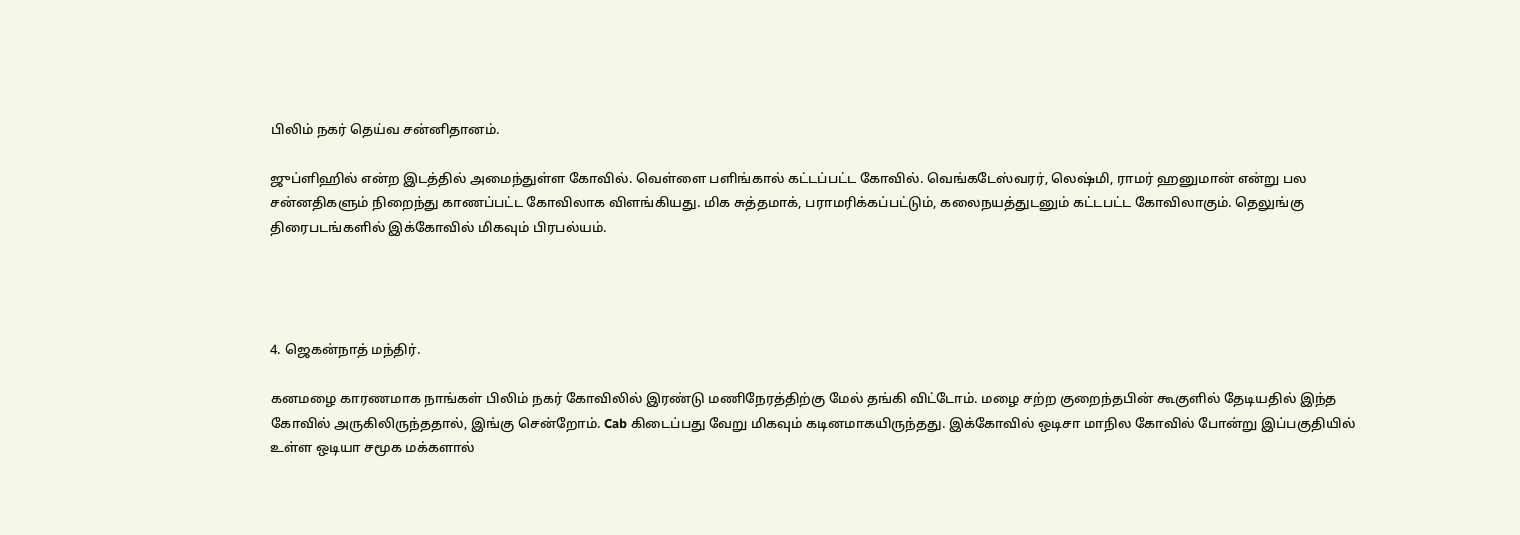பிலிம் நகர் தெய்வ சன்னிதானம்.

ஜுப்ளிஹில் என்ற இடத்தில் அமைந்துள்ள கோவில். வெள்ளை பளிங்கால் கட்டப்பட்ட கோவில். வெங்கடேஸ்வரர், லெஷ்மி, ராமர் ஹனுமான் என்று பல சன்னதிகளும் நிறைந்து காணப்பட்ட கோவிலாக விளங்கியது. மிக சுத்தமாக், பராமரிக்கப்பட்டும், கலைநயத்துடனும் கட்டபட்ட கோவிலாகும். தெலுங்கு திரைபடங்களில் இக்கோவில் மிகவும் பிரபல்யம்.




4. ஜெகன்நாத் மந்திர்.

கனமழை காரணமாக நாங்கள் பிலிம் நகர் கோவிலில் இரண்டு மணிநேரத்திற்கு மேல் தங்கி விட்டோம். மழை சற்ற குறைந்தபின் கூகுளில் தேடியதில் இந்த கோவில் அருகிலிருந்ததால், இங்கு சென்றோம். Cab கிடைப்பது வேறு மிகவும் கடினமாகயிருந்தது. இக்கோவில் ஒடிசா மாநில கோவில் போன்று இப்பகுதியில் உள்ள ஒடியா சமூக மக்களால்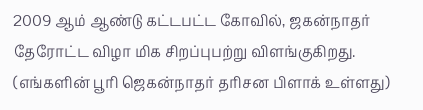2009 ஆம் ஆண்டு கட்டபட்ட கோவில், ஜகன்நாதர் தேரோட்ட விழா மிக சிறப்புபற்று விளங்குகிறது. (எங்களின் பூரி ஜெகன்நாதர் தரிசன பிளாக் உள்ளது)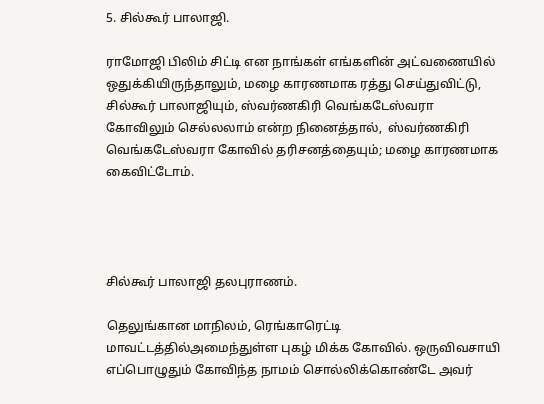5. சில்கூர் பாலாஜி.

ராமோஜி பிலிம் சிட்டி என நாங்கள் எங்களின் அட்வணையில் ஒதுக்கியிருந்தாலும், மழை காரணமாக ரத்து செய்துவிட்டு, சில்கூர் பாலாஜியும், ஸ்வர்ணகிரி வெங்கடேஸ்வரா கோவிலும் செல்லலாம் என்ற நினைத்தால்,  ஸ்வர்ணகிரி வெங்கடேஸ்வரா கோவில் தரிசனத்தையும்; மழை காரணமாக கைவிட்டோம்.




சில்கூர் பாலாஜி தலபுராணம்.

தெலுங்கான மாநிலம், ரெங்காரெட்டி மாவட்டத்தில்அமைந்துள்ள புகழ் மிக்க கோவில். ஒருவிவசாயி எப்பொழுதும் கோவிந்த நாமம் சொல்லிக்கொண்டே அவர்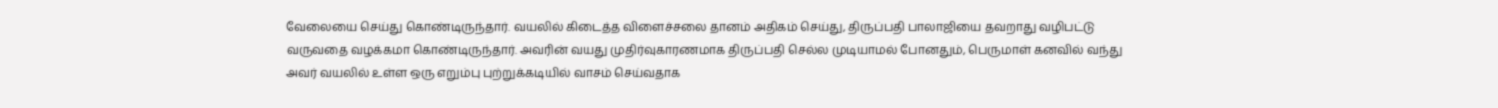வேலையை செய்து கொண்டிருந்தார். வயலில் கிடைத்த விளைச்சலை தானம் அதிகம் செய்து, திருப்பதி பாலாஜியை தவறாது வழிபட்டு வருவதை வழக்கமா கொண்டிருந்தார். அவரின் வயது முதிர்வுகாரணமாக திருப்பதி செல்ல முடியாமல் போனதும், பெருமாள் கனவில் வந்து அவர் வயலில் உள்ள ஒரு எறும்பு புற்றுக்கடியில் வாசம் செய்வதாக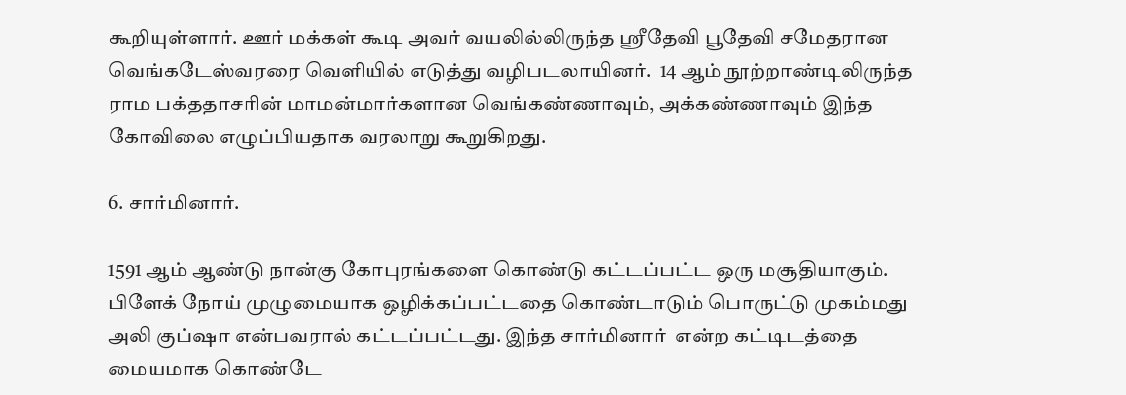கூறியுள்ளார். ஊர் மக்கள் கூடி அவர் வயலில்லிருந்த ஸ்ரீதேவி பூதேவி சமேதரான வெங்கடேஸ்வரரை வெளியில் எடுத்து வழிபடலாயினர்.  14 ஆம் நூற்றாண்டிலிருந்த ராம பக்ததாசரின் மாமன்மார்களான வெங்கண்ணாவும், அக்கண்ணாவும் இந்த கோவிலை எழுப்பியதாக வரலாறு கூறுகிறது.

6. சார்மினார்.

1591 ஆம் ஆண்டு நான்கு கோபுரங்களை கொண்டு கட்டப்பட்ட ஒரு மசூதியாகும். பிளேக் நோய் முழுமையாக ஒழிக்கப்பட்டதை கொண்டாடும் பொருட்டு முகம்மது அலி குப்ஷா என்பவரால் கட்டப்பட்டது. இந்த சார்மினார்  என்ற கட்டிடத்தை மையமாக கொண்டே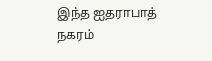இந்த ஐதராபாத் நகரம்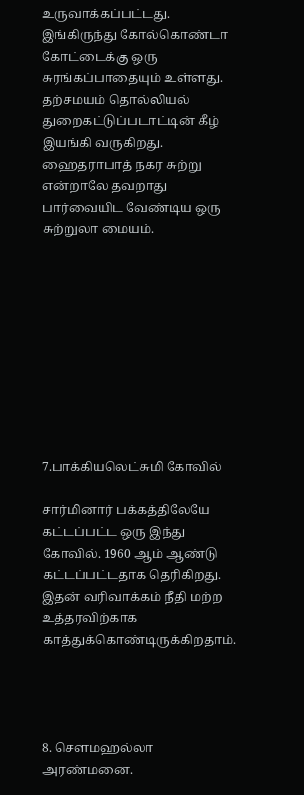உருவாக்கப்பட்டது. இங்கிருந்து கோல்கொண்டா கோட்டைக்கு ஒரு சுரங்கப்பாதையும் உள்ளது. தற்சமயம் தொல்லியல் துறைகட்டுப்படாட்டின் கீழ் இயங்கி வருகிறது. ஹைதராபாத் நகர சுற்று என்றாலே தவறாது பார்வையிட வேண்டிய ஒரு சுற்றுலா மையம்.










7.பாக்கியலெட்சுமி கோவில்

சார்மினார் பக்கத்திலேயே கட்டப்பட்ட ஒரு இந்து கோவில். 1960 ஆம் ஆண்டு கட்டப்பட்டதாக தெரிகிறது. இதன் வரிவாக்கம் நீதி மற்ற உத்தரவிற்காக காத்துக்கொண்டிருக்கிறதாம்.




8. சௌமஹல்லா அரண்மனை.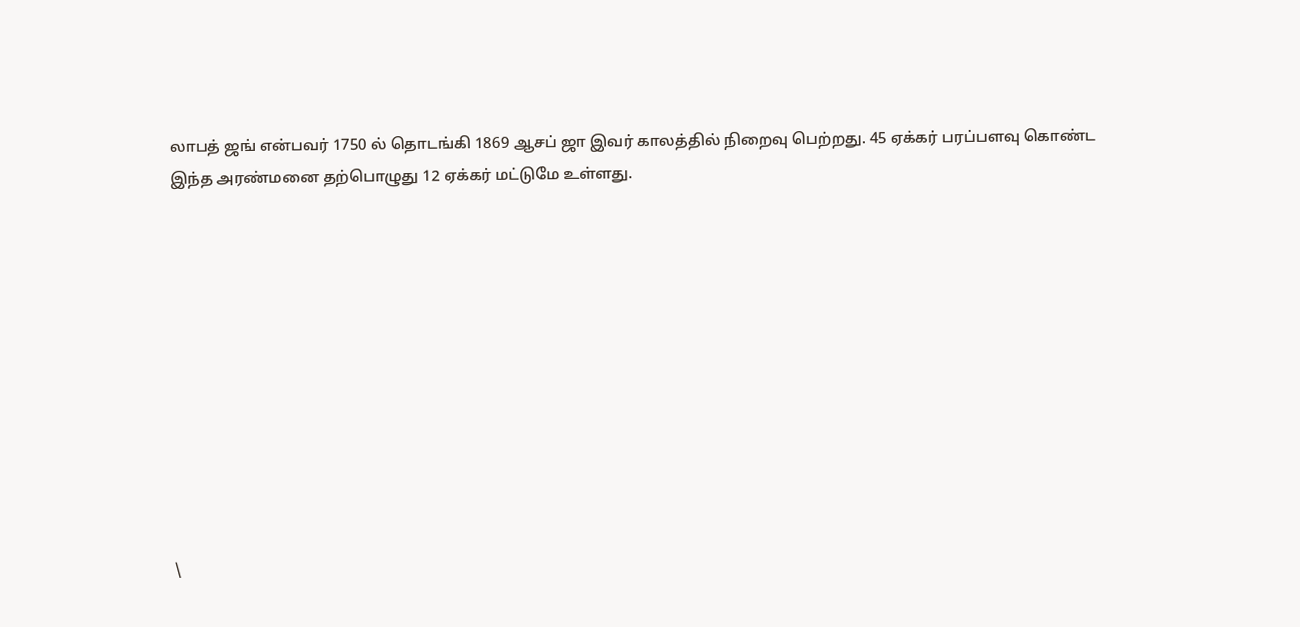லாபத் ஜங் என்பவர் 1750 ல் தொடங்கி 1869 ஆசப் ஜா இவர் காலத்தில் நிறைவு பெற்றது. 45 ஏக்கர் பரப்பளவு கொண்ட இந்த அரண்மனை தற்பொழுது 12 ஏக்கர் மட்டுமே உள்ளது.











\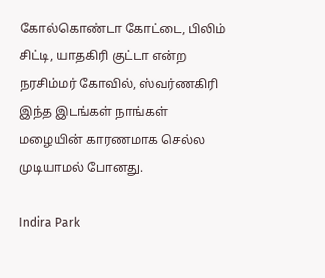கோல்கொண்டா கோட்டை, பிலிம் சிட்டி, யாதகிரி குட்டா என்ற நரசிம்மர் கோவில், ஸ்வர்ணகிரி இந்த இடங்கள் நாங்கள் மழையின் காரணமாக செல்ல முடியாமல் போனது.

Indira Park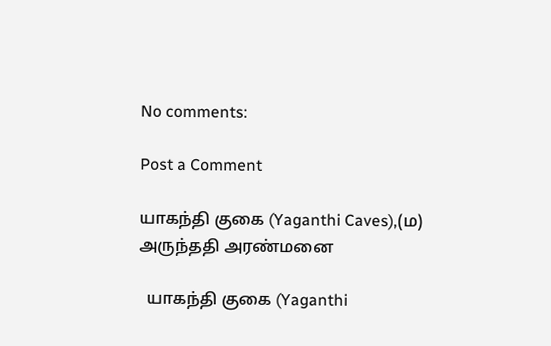No comments:

Post a Comment

யாகந்தி குகை (Yaganthi Caves),(ம) அருந்ததி அரண்மனை

  யாகந்தி குகை (Yaganthi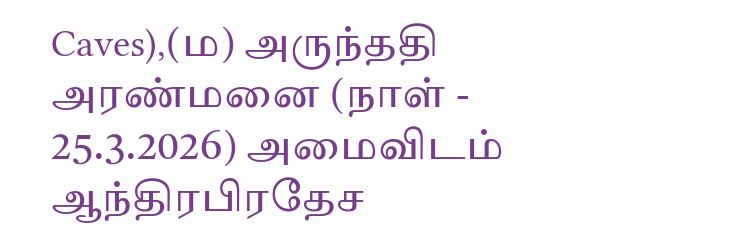Caves),(ம) அருந்ததி அரண்மனை (நாள் - 25.3.2026) அமைவிடம் ஆந்திரபிரதேச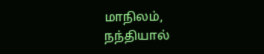மாநிலம், நந்தியால்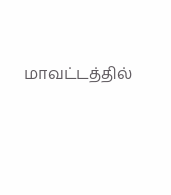மாவட்டத்தில்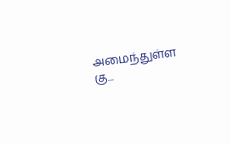அமைந்துள்ள கு...